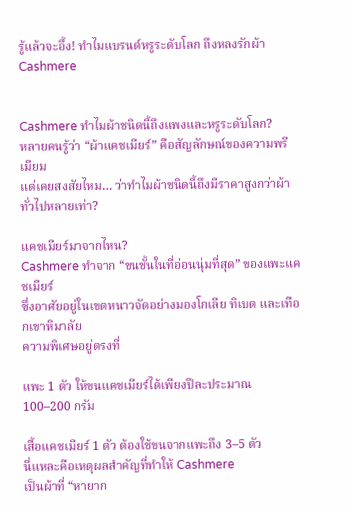รู้แล้วจะอึ้ง! ทำไมแบรนด์หรูระดับโลก ถึงหลงรักผ้า Cashmere


Cashmere ทำไมผ้าชนิดนี้ถึงแพงและหรูระดับโลก?
หลายคนรู้ว่า “ผ้าแคชเมียร์” คือสัญลักษณ์ของความพรีเมียม
แต่เคยสงสัยไหม… ว่าทำไมผ้าชนิดนี้ถึงมีราคาสูงกว่าผ้าทั่วไปหลายเท่า?

แคชเมียร์มาจากไหน?
Cashmere ทำจาก “ขนชั้นในที่อ่อนนุ่มที่สุด” ของแพะแคชเมียร์
ซึ่งอาศัยอยู่ในเขตหนาวจัดอย่างมองโกเลีย ทิเบต และเทือกเขาหิมาลัย
ความพิเศษอยู่ตรงที่

แพะ 1 ตัว ให้ขนแคชเมียร์ได้เพียงปีละประมาณ 100–200 กรัม

เสื้อแคชเมียร์ 1 ตัว ต้องใช้ขนจากแพะถึง 3–5 ตัว
นี่แหละคือเหตุผลสำคัญที่ทำให้ Cashmere
เป็นผ้าที่ “หายาก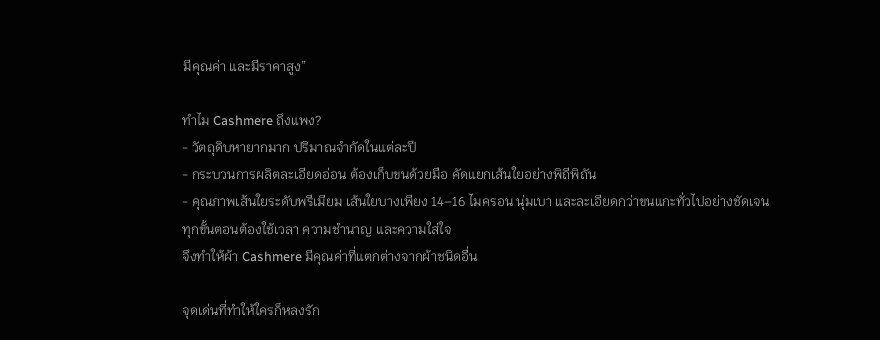มีคุณค่า และมีราคาสูง”

ทำไม Cashmere ถึงแพง?
- วัตถุดิบหายากมาก ปริมาณจำกัดในแต่ละปี
- กระบวนการผลิตละเอียดอ่อน ต้องเก็บขนด้วยมือ คัดแยกเส้นใยอย่างพิถีพิถัน
- คุณภาพเส้นใยระดับพรีเมียม เส้นใยบางเพียง 14–16 ไมครอน นุ่มเบา และละเอียดกว่าขนแกะทั่วไปอย่างชัดเจน
ทุกขั้นตอนต้องใช้เวลา ความชำนาญ และความใส่ใจ
จึงทำให้ผ้า Cashmere มีคุณค่าที่แตกต่างจากผ้าชนิดอื่น

จุดเด่นที่ทำให้ใครก็หลงรัก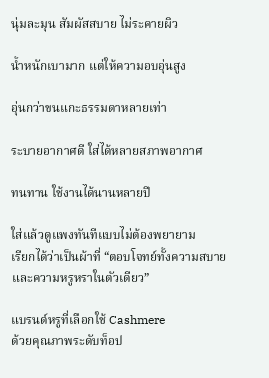นุ่มละมุน สัมผัสสบาย ไม่ระคายผิว

น้ำหนักเบามาก แต่ให้ความอบอุ่นสูง

อุ่นกว่าขนแกะธรรมดาหลายเท่า

ระบายอากาศดี ใส่ได้หลายสภาพอากาศ

ทนทาน ใช้งานได้นานหลายปี

ใส่แล้วดูแพงทันทีแบบไม่ต้องพยายาม
เรียกได้ว่าเป็นผ้าที่ “ตอบโจทย์ทั้งความสบายและความหรูหราในตัวเดียว”

แบรนด์หรูที่เลือกใช้ Cashmere
ด้วยคุณภาพระดับท็อป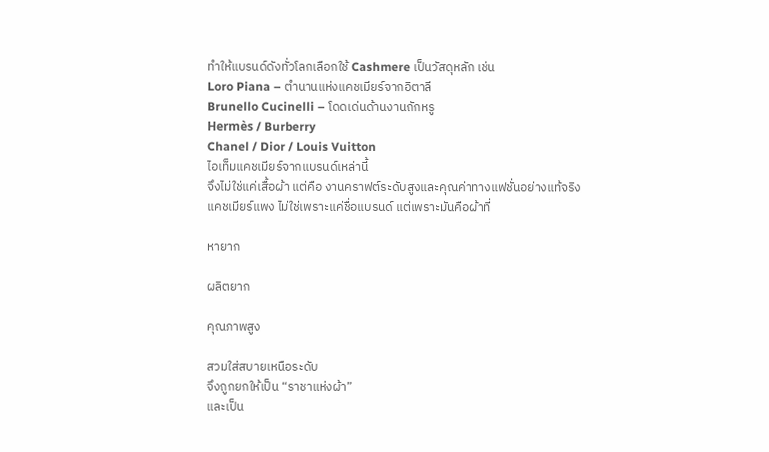ทำให้แบรนด์ดังทั่วโลกเลือกใช้ Cashmere เป็นวัสดุหลัก เช่น
Loro Piana – ตำนานแห่งแคชเมียร์จากอิตาลี
Brunello Cucinelli – โดดเด่นด้านงานถักหรู
Hermès / Burberry
Chanel / Dior / Louis Vuitton
ไอเท็มแคชเมียร์จากแบรนด์เหล่านี้
จึงไม่ใช่แค่เสื้อผ้า แต่คือ งานคราฟต์ระดับสูงและคุณค่าทางแฟชั่นอย่างแท้จริง
แคชเมียร์แพง ไม่ใช่เพราะแค่ชื่อแบรนด์ แต่เพราะมันคือผ้าที่

หายาก

ผลิตยาก

คุณภาพสูง

สวมใส่สบายเหนือระดับ
จึงถูกยกให้เป็น “ราชาแห่งผ้า”
และเป็น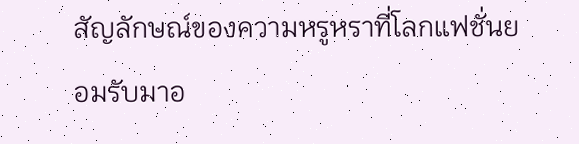สัญลักษณ์ของความหรูหราที่โลกแฟชั่นยอมรับมาอ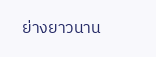ย่างยาวนาน